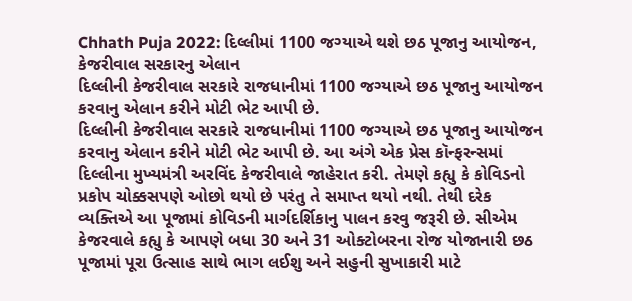Chhath Puja 2022: દિલ્લીમાં 1100 જગ્યાએ થશે છઠ પૂજાનુ આયોજન, કેજરીવાલ સરકારનુ એલાન
દિલ્લીની કેજરીવાલ સરકારે રાજધાનીમાં 1100 જગ્યાએ છઠ પૂજાનુ આયોજન કરવાનુ એલાન કરીને મોટી ભેટ આપી છે.
દિલ્લીની કેજરીવાલ સરકારે રાજધાનીમાં 1100 જગ્યાએ છઠ પૂજાનુ આયોજન કરવાનુ એલાન કરીને મોટી ભેટ આપી છે. આ અંગે એક પ્રેસ કૉન્ફરન્સમાં દિલ્લીના મુખ્યમંત્રી અરવિંદ કેજરીવાલે જાહેરાત કરી. તેમણે કહ્યુ કે કોવિડનો પ્રકોપ ચોક્કસપણે ઓછો થયો છે પરંતુ તે સમાપ્ત થયો નથી. તેથી દરેક વ્યક્તિએ આ પૂજામાં કોવિડની માર્ગદર્શિકાનુ પાલન કરવુ જરૂરી છે. સીએમ કેજરવાલે કહ્યુ કે આપણે બધા 30 અને 31 ઓક્ટોબરના રોજ યોજાનારી છઠ પૂજામાં પૂરા ઉત્સાહ સાથે ભાગ લઈશુ અને સહુની સુખાકારી માટે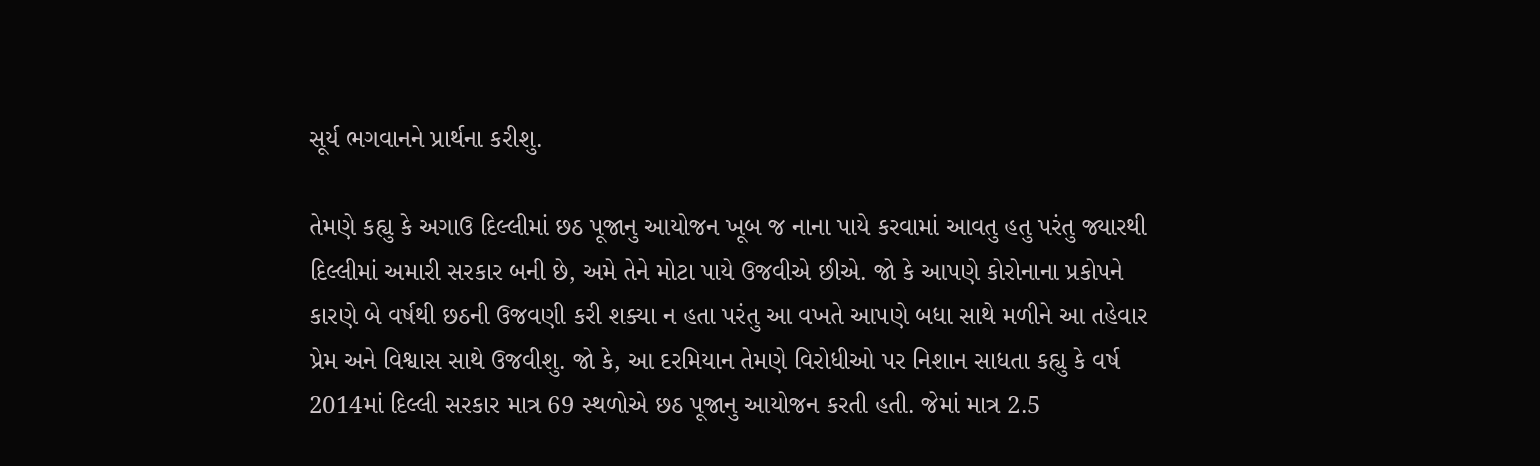સૂર્ય ભગવાનને પ્રાર્થના કરીશુ.

તેમણે કહ્યુ કે અગાઉ દિલ્લીમાં છઠ પૂજાનુ આયોજન ખૂબ જ નાના પાયે કરવામાં આવતુ હતુ પરંતુ જ્યારથી દિલ્લીમાં અમારી સરકાર બની છે, અમે તેને મોટા પાયે ઉજવીએ છીએ. જો કે આપણે કોરોનાના પ્રકોપને કારણે બે વર્ષથી છઠની ઉજવણી કરી શક્યા ન હતા પરંતુ આ વખતે આપણે બધા સાથે મળીને આ તહેવાર પ્રેમ અને વિશ્વાસ સાથે ઉજવીશુ. જો કે, આ દરમિયાન તેમણે વિરોધીઓ પર નિશાન સાધતા કહ્યુ કે વર્ષ 2014માં દિલ્લી સરકાર માત્ર 69 સ્થળોએ છઠ પૂજાનુ આયોજન કરતી હતી. જેમાં માત્ર 2.5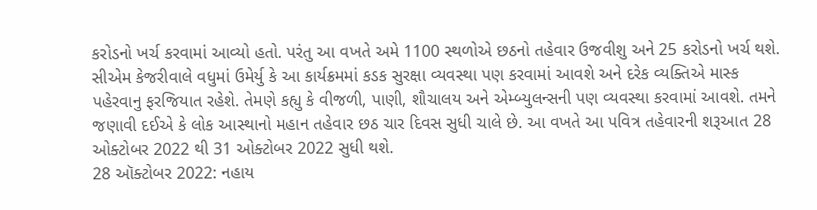કરોડનો ખર્ચ કરવામાં આવ્યો હતો. પરંતુ આ વખતે અમે 1100 સ્થળોએ છઠનો તહેવાર ઉજવીશુ અને 25 કરોડનો ખર્ચ થશે.
સીએમ કેજરીવાલે વધુમાં ઉમેર્યુ કે આ કાર્યક્રમમાં કડક સુરક્ષા વ્યવસ્થા પણ કરવામાં આવશે અને દરેક વ્યક્તિએ માસ્ક પહેરવાનુ ફરજિયાત રહેશે. તેમણે કહ્યુ કે વીજળી, પાણી, શૌચાલય અને એમ્બ્યુલન્સની પણ વ્યવસ્થા કરવામાં આવશે. તમને જણાવી દઈએ કે લોક આસ્થાનો મહાન તહેવાર છઠ ચાર દિવસ સુધી ચાલે છે. આ વખતે આ પવિત્ર તહેવારની શરૂઆત 28 ઓક્ટોબર 2022 થી 31 ઓક્ટોબર 2022 સુધી થશે.
28 ઑક્ટોબર 2022: નહાય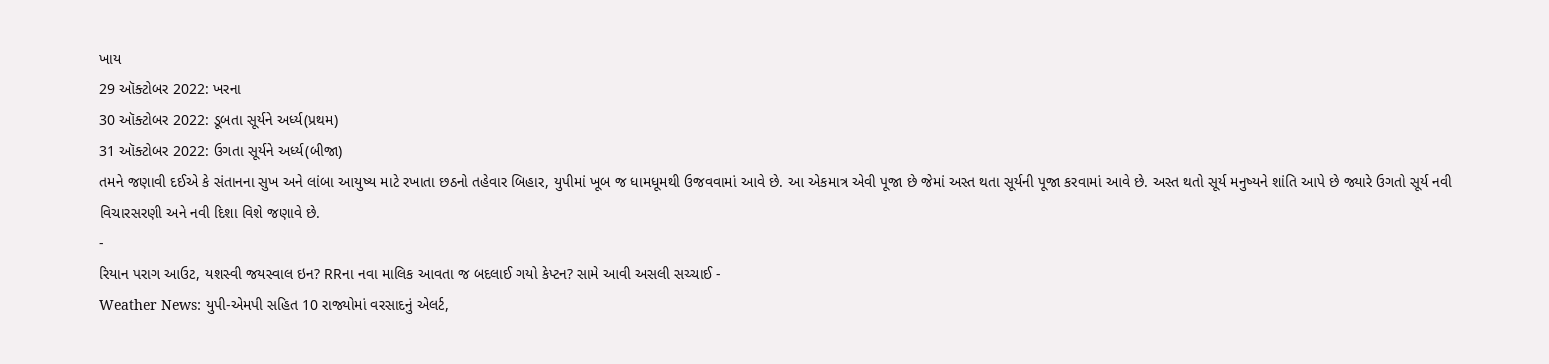ખાય
29 ઑક્ટોબર 2022: ખરના
30 ઑક્ટોબર 2022: ડૂબતા સૂર્યને અર્ધ્ય(પ્રથમ)
31 ઑક્ટોબર 2022: ઉગતા સૂર્યને અર્ધ્ય(બીજા)
તમને જણાવી દઈએ કે સંતાનના સુખ અને લાંબા આયુષ્ય માટે રખાતા છઠનો તહેવાર બિહાર, યુપીમાં ખૂબ જ ધામધૂમથી ઉજવવામાં આવે છે. આ એકમાત્ર એવી પૂજા છે જેમાં અસ્ત થતા સૂર્યની પૂજા કરવામાં આવે છે. અસ્ત થતો સૂર્ય મનુષ્યને શાંતિ આપે છે જ્યારે ઉગતો સૂર્ય નવી વિચારસરણી અને નવી દિશા વિશે જણાવે છે.
-
રિયાન પરાગ આઉટ, યશસ્વી જયસ્વાલ ઇન? RRના નવા માલિક આવતા જ બદલાઈ ગયો કેપ્ટન? સામે આવી અસલી સચ્ચાઈ -
Weather News: યુપી-એમપી સહિત 10 રાજ્યોમાં વરસાદનું એલર્ટ,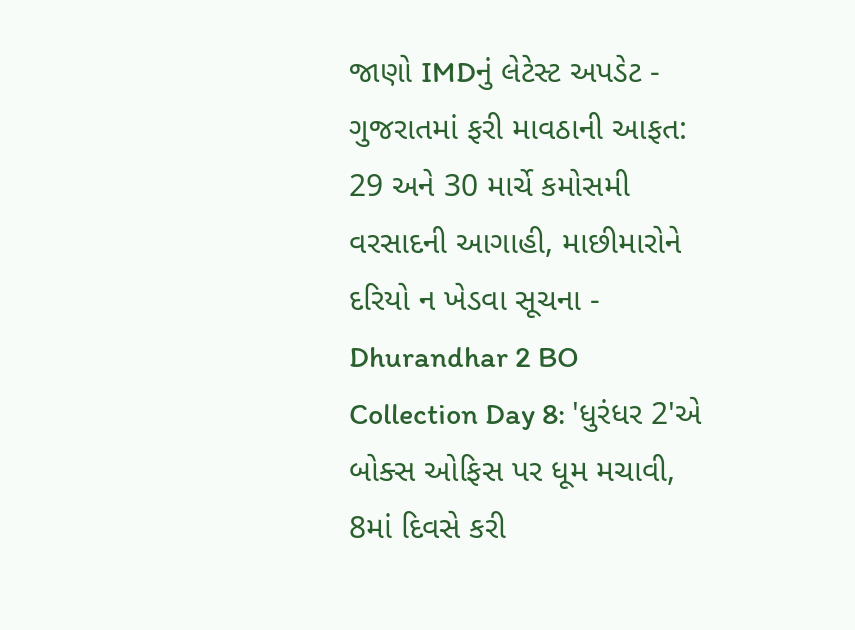જાણો IMDનું લેટેસ્ટ અપડેટ -
ગુજરાતમાં ફરી માવઠાની આફત: 29 અને 30 માર્ચે કમોસમી વરસાદની આગાહી, માછીમારોને દરિયો ન ખેડવા સૂચના -
Dhurandhar 2 BO Collection Day 8: 'ધુરંધર 2'એ બોક્સ ઓફિસ પર ધૂમ મચાવી, 8માં દિવસે કરી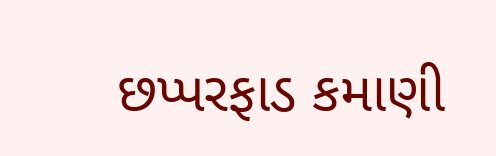છપ્પરફાડ કમાણી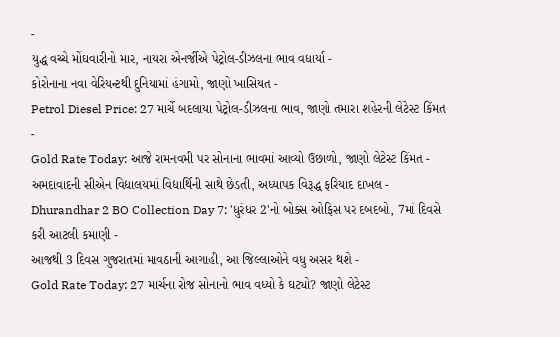-
યુદ્ધ વચ્ચે મોંઘવારીનો માર, નાયરા એનર્જીએ પેટ્રોલ-ડીઝલના ભાવ વધાર્યા -
કોરોનાના નવા વેરિયન્ટથી દુનિયામાં હંગામો, જાણો ખાસિયત -
Petrol Diesel Price: 27 માર્ચે બદલાયા પેટ્રોલ-ડીઝલના ભાવ, જાણો તમારા શહેરની લેટેસ્ટ કિંમત -
Gold Rate Today: આજે રામનવમી પર સોનાના ભાવમાં આવ્યો ઉછાળો, જાણો લેટેસ્ટ કિંમત -
અમદાવાદની સીએન વિદ્યાલયમાં વિદ્યાર્થિની સાથે છેડતી, અધ્યાપક વિરૂદ્ધ ફરિયાદ દાખલ -
Dhurandhar 2 BO Collection Day 7: 'ધુરંધર 2'નો બોક્સ ઓફિસ પર દબદબો, 7માં દિવસે કરી આટલી કમાણી -
આજથી 3 દિવસ ગુજરાતમાં માવઠાની આગાહી, આ જિલ્લાઓને વધુ અસર થશે -
Gold Rate Today: 27 માર્ચના રોજ સોનાનો ભાવ વધ્યો કે ઘટ્યો? જાણો લેટેસ્ટ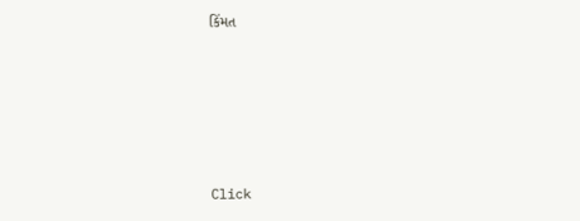કિંમત







Click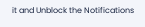it and Unblock the Notifications